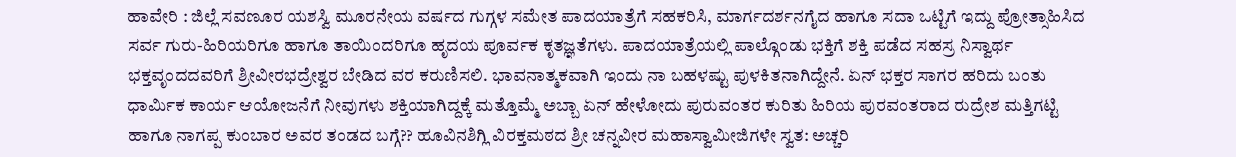ಹಾವೇರಿ : ಜಿಲ್ಲೆ ಸವಣೂರ ಯಶಸ್ವಿ ಮೂರನೇಯ ವರ್ಷದ ಗುಗ್ಗಳ ಸಮೇತ ಪಾದಯಾತ್ರೆಗೆ ಸಹಕರಿಸಿ, ಮಾರ್ಗದರ್ಶನಗೈದ ಹಾಗೂ ಸದಾ ಒಟ್ಟಿಗೆ ಇದ್ದು ಪ್ರೋತ್ಸಾಹಿಸಿದ ಸರ್ವ ಗುರು-ಹಿರಿಯರಿಗೂ ಹಾಗೂ ತಾಯಿಂದರಿಗೂ ಹೃದಯ ಪೂರ್ವಕ ಕೃತಜ್ಞತೆಗಳು. ಪಾದಯಾತ್ರೆಯಲ್ಲಿ ಪಾಲ್ಗೊಂಡು ಭಕ್ತಿಗೆ ಶಕ್ತಿ ಪಡೆದ ಸಹಸ್ರ ನಿಸ್ವಾರ್ಥ ಭಕ್ತವೃಂದದವರಿಗೆ ಶ್ರೀವೀರಭದ್ರೇಶ್ವರ ಬೇಡಿದ ವರ ಕರುಣಿಸಲಿ. ಭಾವನಾತ್ಮಕವಾಗಿ ಇಂದು ನಾ ಬಹಳಷ್ಟು ಪುಳಕಿತನಾಗಿದ್ದೇನೆ. ಏನ್ ಭಕ್ತರ ಸಾಗರ ಹರಿದು ಬಂತು ಧಾರ್ಮಿಕ ಕಾರ್ಯ ಆಯೋಜನೆಗೆ ನೀವುಗಳು ಶಕ್ತಿಯಾಗಿದ್ದಕ್ಕೆ ಮತ್ತೊಮ್ಮೆ ಅಬ್ಬಾ ಏನ್ ಹೇಳೋದು ಪುರುವಂತರ ಕುರಿತು ಹಿರಿಯ ಪುರವಂತರಾದ ರುದ್ರೇಶ ಮತ್ತಿಗಟ್ಟಿ ಹಾಗೂ ನಾಗಪ್ಪ ಕುಂಬಾರ ಅವರ ತಂಡದ ಬಗ್ಗೆ?? ಹೂವಿನಶಿಗ್ಲಿ ವಿರಕ್ತಮಠದ ಶ್ರೀ ಚನ್ನವೀರ ಮಹಾಸ್ವಾಮೀಜಿಗಳೇ ಸ್ವತ: ಅಚ್ಚರಿ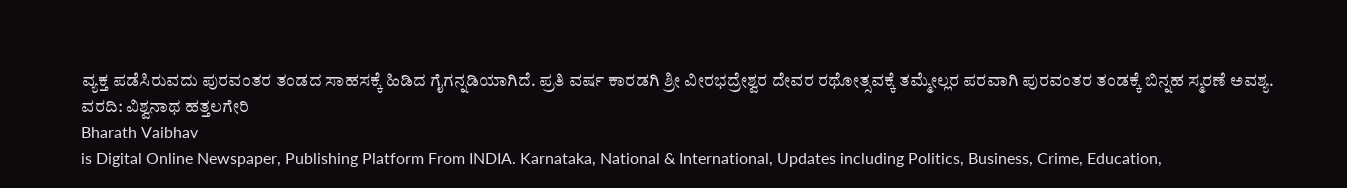ವ್ಯಕ್ತ ಪಡೆಸಿರುವದು ಪುರವಂತರ ತಂಡದ ಸಾಹಸಕ್ಕೆ ಹಿಡಿದ ಗೈಗನ್ನಡಿಯಾಗಿದೆ. ಪ್ರತಿ ವರ್ಷ ಕಾರಡಗಿ ಶ್ರೀ ವೀರಭದ್ರೇಶ್ವರ ದೇವರ ರಥೋತ್ಸವಕ್ಕೆ ತಮ್ಮೇಲ್ಲರ ಪರವಾಗಿ ಪುರವಂತರ ತಂಡಕ್ಕೆ ಬಿನ್ನಹ ಸ್ಮರಣೆ ಅವಶ್ಯ.
ವರದಿ: ವಿಶ್ವನಾಥ ಹತ್ತಲಗೇರಿ
Bharath Vaibhav
is Digital Online Newspaper, Publishing Platform From INDIA. Karnataka, National & International, Updates including Politics, Business, Crime, Education,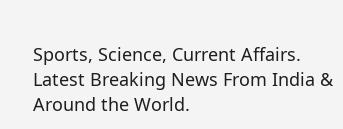Sports, Science, Current Affairs. Latest Breaking News From India & Around the World.